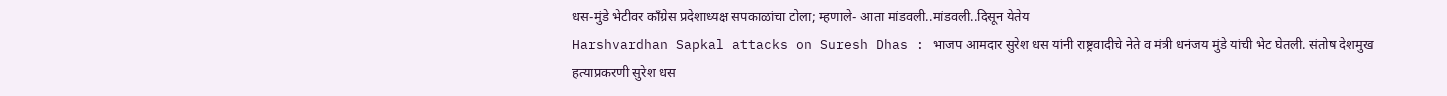धस-मुंडे भेटीवर कॉंग्रेस प्रदेशाध्यक्ष सपकाळांचा टोला; म्हणाले- आता मांडवली..मांडवली..दिसून येतेय
Harshvardhan Sapkal attacks on Suresh Dhas : भाजप आमदार सुरेश धस यांनी राष्ट्रवादीचे नेते व मंत्री धनंजय मुंडे यांची भेट घेतली. संतोष देशमुख हत्याप्रकरणी सुरेश धस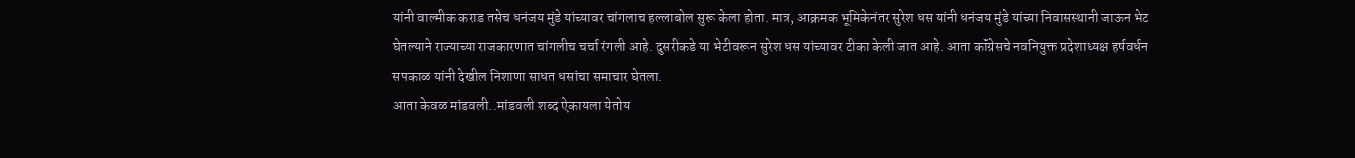यांनी वाल्मीक कराड तसेच धनंजय मुंडे यांच्यावर चांगलाच हल्लाबोल सुरू केला होता. मात्र, आक्रमक भूमिकेनंतर सुरेश धस यांनी धनंजय मुंडे यांच्या निवासस्थानी जाऊन भेट घेतल्याने राज्याच्या राजकारणात चांगलीच चर्चा रंगली आहे. दुसरीकडे या भेटीवरून सुरेश धस यांच्यावर टीका केली जात आहे. आता कॉंग्रेसचे नवनियुक्त प्रदेशाध्यक्ष हर्षवर्धन सपकाळ यांनी देखील निशाणा साधत धसांचा समाचार घेतला.
आता केवळ मांडवली..मांडवली शब्द ऐकायला येतोय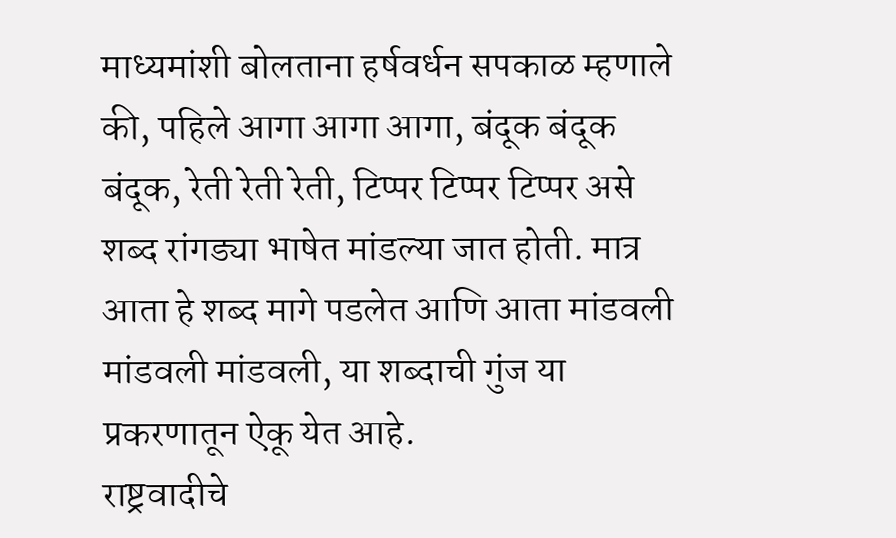माध्यमांशी बोलताना हर्षवर्धन सपकाळ म्हणाले की, पहिले आगा आगा आगा, बंदूक बंदूक बंदूक, रेती रेती रेती, टिप्पर टिप्पर टिप्पर असे शब्द रांगड्या भाषेत मांडल्या जात होती. मात्र आता हे शब्द मागे पडलेत आणि आता मांडवली मांडवली मांडवली, या शब्दाची गुंज या प्रकरणातून ऐकू येत आहे.
राष्ट्रवादीचे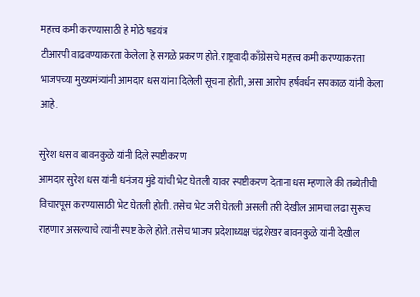महत्त्व कमी करण्यासाठी हे मोठे षडयंत्र
टीआरपी वाढवण्याकरता केलेला हे सगळे प्रकरण होते. राष्ट्रवादी काँग्रेसचे महत्त्व कमी करण्याकरता भाजपच्या मुख्यमंत्र्यांनी आमदार धस यांना दिलेली सूचना होती, असा आरोप हर्षवर्धन सपकाळ यांनी केला आहे.

सुरेश धस व बावनकुळे यांनी दिले स्पष्टीकरण
आमदार सुरेश धस यांनी धनंजय मुंडे यांची भेट घेतली यावर स्पष्टीकरण देताना धस म्हणाले की तब्येतीची विचारपूस करण्यासाठी भेट घेतली होती. तसेच भेट जरी घेतली असली तरी देखील आमचा लढा सुरूच राहणार असल्याचे त्यांनी स्पष्ट केले होते. तसेच भाजप प्रदेशाध्यक्ष चंद्रशेखर बावनकुळे यांनी देखील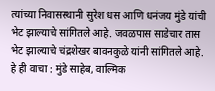त्यांच्या निवासस्थानी सुरेश धस आणि धनंजय मुंडे यांची भेट झाल्याचे सांगितले आहे. जवळपास साडेचार तास भेट झाल्याचे चंद्रशेखर बावनकुळे यांनी सांगितले आहे.
हे ही वाचा : मुंडे साहेब, वाल्मिक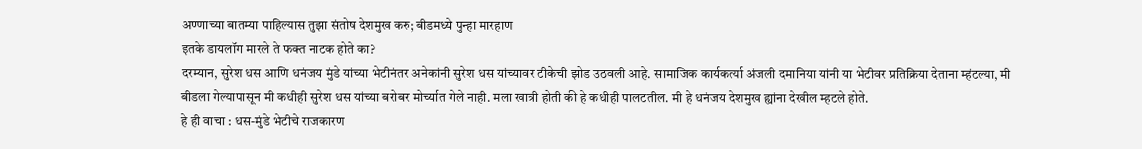अण्णाच्या बातम्या पाहिल्यास तुझा संतोष देशमुख करु; बीडमध्ये पुन्हा मारहाण
इतके डायलॉग मारले ते फक्त नाटक होते का?
दरम्यान, सुरेश धस आणि धनंजय मुंडे यांच्या भेटीनंतर अनेकांनी सुरेश धस यांच्यावर टीकेची झोड उठवली आहे. सामाजिक कार्यकर्त्या अंजली दमानिया यांनी या भेटीवर प्रतिक्रिया देताना म्हंटल्या, मी बीडला गेल्यापासून मी कधीही सुरेश धस यांच्या बरोबर मोर्च्यात गेले नाही. मला खात्री होती की हे कधीही पालटतील. मी हे धनंजय देशमुख ह्यांना देखील म्हटले होते.
हे ही वाचा : धस-मुंडे भेटीचे राजकारण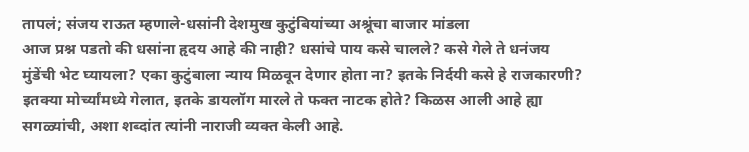तापलं; संजय राऊत म्हणाले-धसांनी देशमुख कुटुंबियांच्या अश्रूंचा बाजार मांडला
आज प्रश्न पडतो की धसांना हृदय आहे की नाही? धसांचे पाय कसे चालले? कसे गेले ते धनंजय मुंडेंची भेट घ्यायला? एका कुटुंबाला न्याय मिळवून देणार होता ना? इतके निर्दयी कसे हे राजकारणी? इतक्या मोर्च्यांमध्ये गेलात, इतके डायलॉग मारले ते फक्त नाटक होते? किळस आली आहे ह्या सगळ्यांची, अशा शब्दांत त्यांनी नाराजी व्यक्त केली आहे.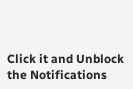Click it and Unblock the Notifications